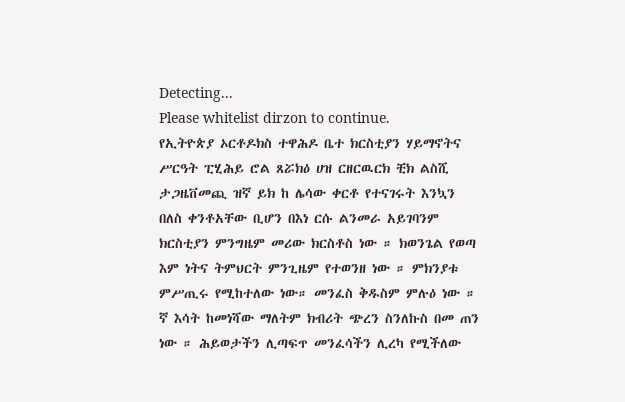Detecting...
Please whitelist dirzon to continue.
የኢትዮጵያ ኦርቶዶክስ ተዋሕዶ ቤተ ክርስቲያን ሃይማኖትና ሥርዓት ፒሂሕይ ሮል ጸሯክዕ ሀዝ ርዘርዉርክ ቺክ ልስሺ ታጋዜቨመጪ ዝኛ ይክ ከ ሌሳው ቀርቶ የተናገሩት እንኳን በለስ ቀንቶአቸው ቢሆን በእነ ርሱ ልንመራ አይገባንም ክርስቲያን ምንግዜም መሪው ክርስቶስ ነው ። ክወንጌል የወጣ እም ነትና ትምህርት ምንጊዜም የተወንዘ ነው ። ምክንያቱ ምሥጢሩ የሚከተለው ነው። መንፈስ ቅዱስም ምሉዕ ነው ። ኛ እሳት ከመነሻው ማለትም ክብሪት ጭረን ስንለኩስ በመ ጠን ነው ። ሕይወታችን ሊጣፍጥ መንፈሳችን ሊረካ የሚችለው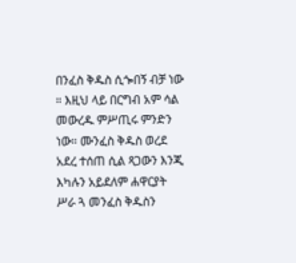በንፈስ ቅዱስ ሲጐበኝ ብቻ ነው ። እዚህ ላይ በርግብ አም ሳል መውረዱ ምሥጢሩ ምንድን ነው። ሙንፈስ ቅዱስ ወረደ አደረ ተሰጠ ሲል ጻጋውን እንጂ እካሉን አይደለም ሐዋርያት ሥራ ጓ መንፈስ ቅዱስን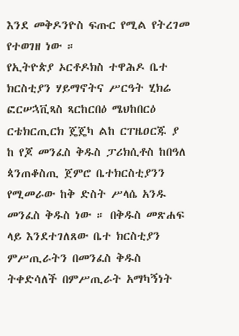እንደ መቅዶንዮስ ፍጡር የሚል የትረገመ የተወገዘ ነው ።
የኢትዮጵያ ኦርቶዶክስ ተዋሕዶ ቤተ ክርስቲያን ሃይማኖትና ሥርዓት ሂክሬ ፎርሠኋቪጻስ ጻርከርበዕ ሜህከበርዕ ርቴክርጢርክ ጄጄካ ልከ ርፐዜዐርጁ ያ ከ የጆ መንፈስ ቅዱስ ፓሪክሲቶስ ከበዓለ ጳንጠቆስጢ ጀምሮ ቤተክርስቲያንን የሚመራው ከቅ ድስት ሥላሴ አንዱ መንፈስ ቅዱስ ነው ። በቅዱስ መጽሐፍ ላይ እንደተገለጸው ቤተ ክርስቲያን ምሥጢራትን በመንፈስ ቅዱስ ትቀድሳለች በምሥጢራት አማካኝነት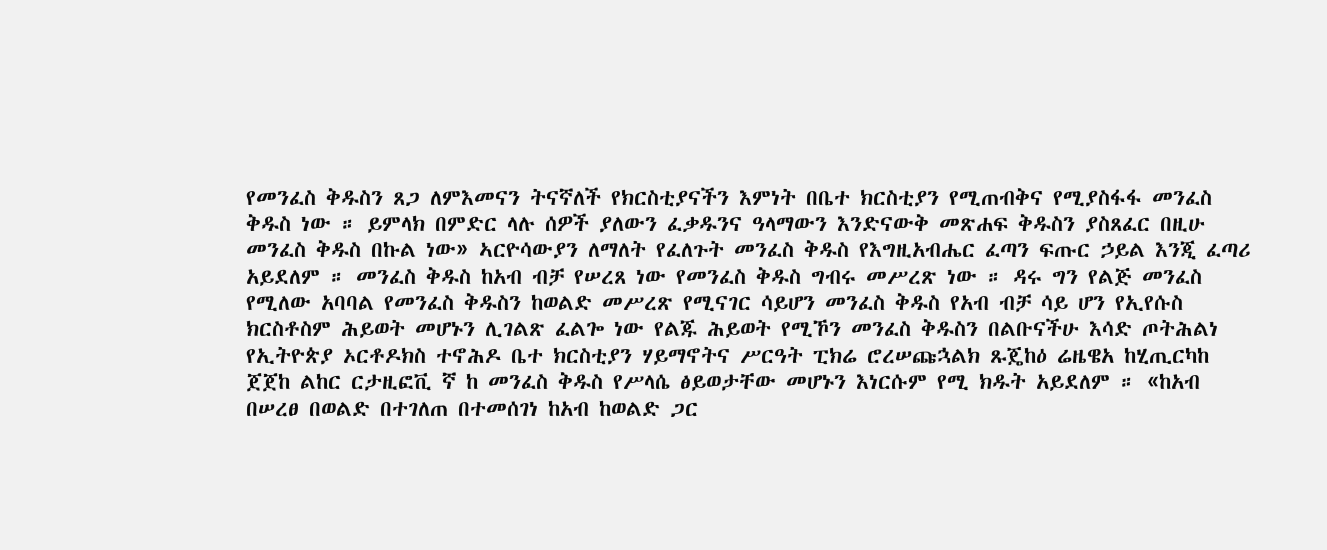የመንፈስ ቅዱስን ጸጋ ለምእመናን ትናኛለች የክርስቲያናችን እምነት በቤተ ክርስቲያን የሚጠብቅና የሚያስፋፋ መንፈስ ቅዱስ ነው ። ይምላክ በምድር ላሉ ሰዎች ያለውን ፈቃዱንና ዓላማውን እንድናውቅ መጽሐፍ ቅዱስን ያስጸፈር በዚሁ መንፈስ ቅዱስ በኩል ነው» ኣርዮሳውያን ለማለት የፈለጉት መንፈስ ቅዱስ የእግዚአብሔር ፈጣን ፍጡር ኃይል እንጂ ፈጣሪ አይደለም ። መንፈስ ቅዱስ ከአብ ብቻ የሠረጸ ነው የመንፈስ ቅዱስ ግብሩ መሥረጽ ነው ። ዳሩ ግን የልጅ መንፈስ የሚለው አባባል የመንፈስ ቅዱስን ከወልድ መሥረጽ የሚናገር ሳይሆን መንፈስ ቅዱስ የአብ ብቻ ሳይ ሆን የኢየሱስ ክርስቶስም ሕይወት መሆኑን ሊገልጽ ፈልጐ ነው የልጁ ሕይወት የሚኾን መንፈስ ቅዱስን በልቡናችሁ እሳድ ጦትሕልነ የኢትዮጵያ ኦርቶዶክስ ተኖሕዶ ቤተ ክርስቲያን ሃይማኖትና ሥርዓት ፒክሬ ሮረሠጩኋልክ ጹጄከዕ ሬዜዌአ ከሂጢርካከ ጀጀከ ልከር ርታዚፎቪ ኛ ከ መንፈስ ቅዱስ የሥላሴ ፅይወታቸው መሆኑን እነርሱም የሚ ክዱት አይደለም ። «ከአብ በሠረፀ በወልድ በተገለጠ በተመሰገነ ከአብ ከወልድ ጋር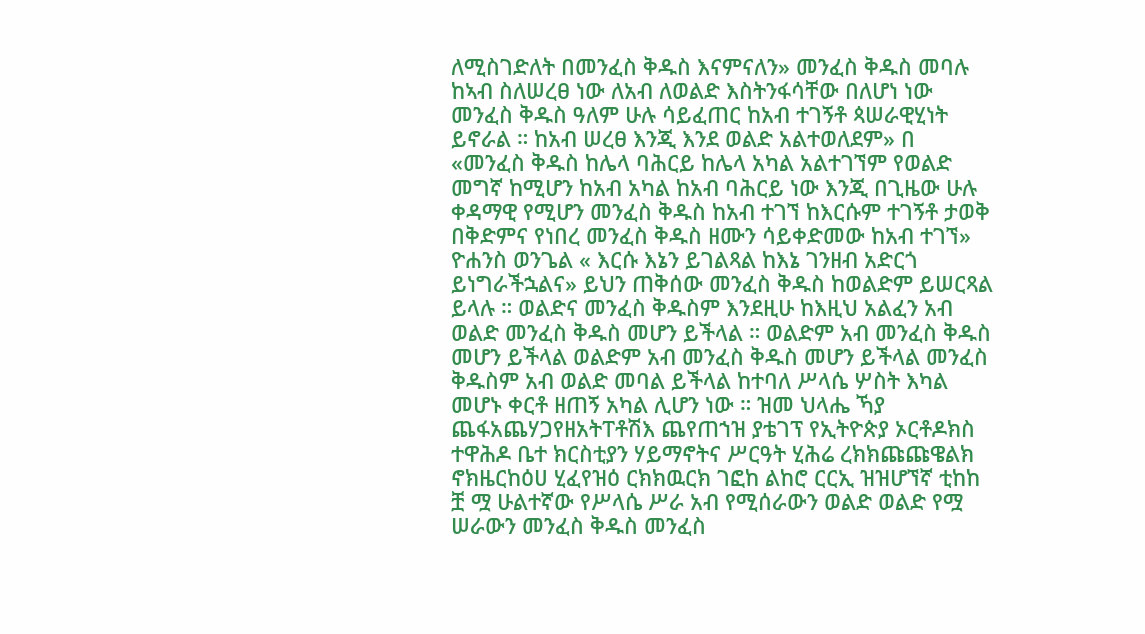ለሚስገድለት በመንፈስ ቅዱስ እናምናለን» መንፈስ ቅዱስ መባሉ ከኣብ ስለሠረፀ ነው ለአብ ለወልድ እስትንፋሳቸው በለሆነ ነው መንፈስ ቅዱስ ዓለም ሁሉ ሳይፈጠር ከአብ ተገኝቶ ጳሠራዊሂነት ይኖራል ። ከአብ ሠረፀ እንጂ እንደ ወልድ አልተወለደም» በ «መንፈስ ቅዱስ ከሌላ ባሕርይ ከሌላ አካል አልተገኘም የወልድ መግኛ ከሚሆን ከአብ አካል ከአብ ባሕርይ ነው እንጂ በጊዜው ሁሉ ቀዳማዊ የሚሆን መንፈስ ቅዱስ ከአብ ተገኘ ከእርሱም ተገኝቶ ታወቅ በቅድምና የነበረ መንፈስ ቅዱስ ዘሙን ሳይቀድመው ከአብ ተገኘ» ዮሐንስ ወንጌል « እርሱ እኔን ይገልጻል ከእኔ ገንዘብ አድርጎ ይነግራችኋልና» ይህን ጠቅሰው መንፈስ ቅዱስ ከወልድም ይሠርጻል ይላሉ ። ወልድና መንፈስ ቅዱስም እንደዚሁ ከእዚህ አልፈን አብ ወልድ መንፈስ ቅዱስ መሆን ይችላል ። ወልድም አብ መንፈስ ቅዱስ መሆን ይችላል ወልድም አብ መንፈስ ቅዱስ መሆን ይችላል መንፈስ ቅዱስም አብ ወልድ መባል ይችላል ከተባለ ሥላሴ ሦስት እካል መሆኑ ቀርቶ ዘጠኝ አካል ሊሆን ነው ። ዝመ ህላሔ ኻያ ጨፋአጨሃጋየዘአትፐቶሽእ ጨየጠኀዝ ያቴገፕ የኢትዮጵያ ኦርቶዶክስ ተዋሕዶ ቤተ ክርስቲያን ሃይማኖትና ሥርዓት ሂሕሬ ረክክጩጩዌልክ ኖክዜርከዕሀ ሂፈየዝዕ ርክክዉርክ ገፎከ ልከሮ ርርኢ ዝዝሆኘኛ ቲከከ ቿ ሟ ሁልተኛው የሥላሴ ሥራ አብ የሚሰራውን ወልድ ወልድ የሟ ሠራውን መንፈስ ቅዱስ መንፈስ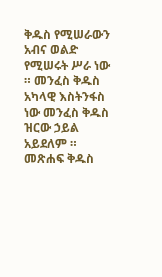ቅዱስ የሚሠራውን አብና ወልድ የሚሠሩት ሥራ ነው ። መንፈስ ቅዱስ አካላዊ እስትንፋስ ነው መንፈስ ቅዱስ ዝርው ኃይል አይደለም ። መጽሐፍ ቅዱስ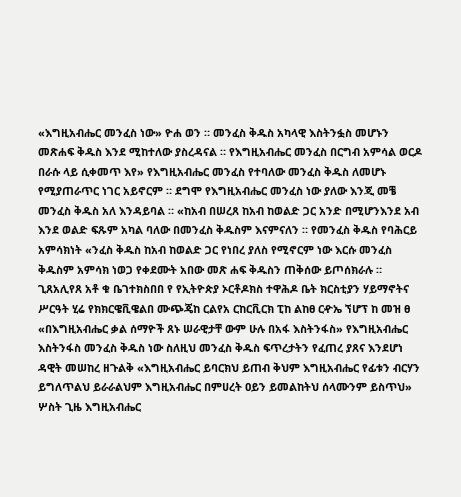«እግዚአብሔር መንፈስ ነው» ዮሐ ወን ። መንፈስ ቅዱስ አካላዊ እስትንፏስ መሆኑን መጽሐፍ ቅዱስ እንደ ሚከተለው ያስረዳናል ። የእግዚአብሔር መንፈስ በርግብ አምሳል ወርዶ በራሱ ላይ ሲቀመጥ እየ» የእግዚአብሔር መንፈስ የተባለው መንፈስ ቅዱስ ለመሆኑ የሚያጠራጥር ነገር አይኖርም ። ደግሞ የእግዚአብሔር መንፈስ ነው ያለው እንጂ መቼ መንፈስ ቅዱስ አለ እንዳይባል ። «ከአብ በሠረጸ ከአብ ከወልድ ጋር አንድ በሚሆንእንደ አብ እንደ ወልድ ፍጹም አካል ባለው በመንፈስ ቅዱስም እናምናለን ። የመንፈስ ቅዱስ የባሕርይ አምሳክነት «ንፈስ ቅዱስ ከአብ ከወልድ ጋር የነበረ ያለስ የሚኖርም ነው እርሱ መንፈስ ቅዱስም አምሳክ ነወጋ የቀደሙት አበው መጽ ሐፍ ቅዱስን ጠቅሰው ይጦሰክራሉ ። ጊጸአሊየጸ አቶ ቁ ቤገተክስበበ የ የኢትዮጵያ ኦርቶዶክስ ተዋሕዶ ቤት ክርስቲያን ሃይማኖትና ሥርዓት ሂሬ የክክርዌቪዌልበ ሙጭጄከ ርልየአ ርከርቪርክ ፒከ ልከፀ ርዯኤ ኘሆፕ ከ መዝ ፀ «በእግዚአብሔር ቃል ሰማዮች ጸኑ ሠራዊታቸ ውም ሁሉ በአፋ እስትንፋስ» የእግዚአብሔር እስትንፋስ መንፈስ ቅዱስ ነው ስለዚህ መንፈስ ቅዱስ ፍጥረታትን የፈጠረ ያጸና እንደሆነ ዳዊት መሠከረ ዘጉልቅ «እግዚአብሔር ይባርክህ ይጠብ ቅህም እግዚአብሔር የፊቱን ብርሃን ይግለጥልህ ይራራልህም እግዚአብሔር በምሀረት ዐይን ይመልከትህ ሰላሙንም ይስጥህ» ሦስት ጊዜ እግዚአብሔር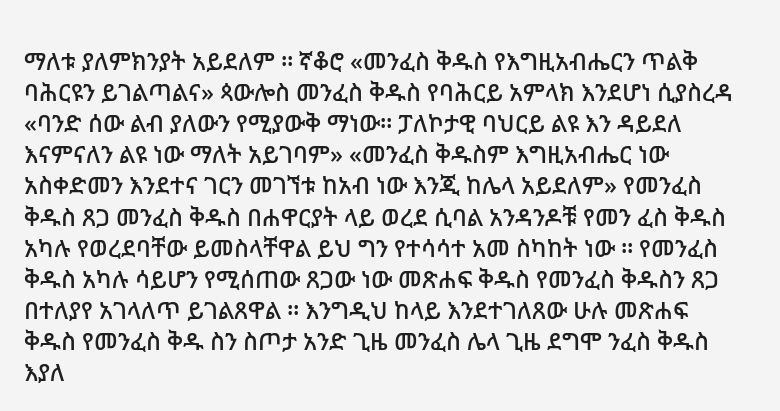ማለቱ ያለምክንያት አይደለም ። ኛቆሮ «መንፈስ ቅዱስ የእግዚአብሔርን ጥልቅ ባሕርዩን ይገልጣልና» ጳውሎስ መንፈስ ቅዱስ የባሕርይ አምላክ እንደሆነ ሲያስረዳ «ባንድ ሰው ልብ ያለውን የሚያውቅ ማነው። ፓለኮታዊ ባህርይ ልዩ እን ዳይደለ እናምናለን ልዩ ነው ማለት አይገባም» «መንፈስ ቅዱስም እግዚአብሔር ነው አስቀድመን እንደተና ገርን መገኘቱ ከአብ ነው እንጂ ከሌላ አይደለም» የመንፈስ ቅዱስ ጸጋ መንፈስ ቅዱስ በሐዋርያት ላይ ወረደ ሲባል አንዳንዶቹ የመን ፈስ ቅዱስ አካሉ የወረደባቸው ይመስላቸዋል ይህ ግን የተሳሳተ አመ ስካከት ነው ። የመንፈስ ቅዱስ አካሉ ሳይሆን የሚሰጠው ጸጋው ነው መጽሐፍ ቅዱስ የመንፈስ ቅዱስን ጸጋ በተለያየ አገላለጥ ይገልጸዋል ። እንግዲህ ከላይ እንደተገለጸው ሁሉ መጽሐፍ ቅዱስ የመንፈስ ቅዱ ስን ስጦታ አንድ ጊዜ መንፈስ ሌላ ጊዜ ደግሞ ንፈስ ቅዱስ እያለ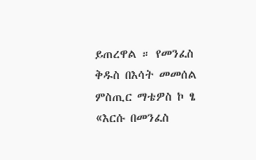ይጠረዋል ። የመንፈስ ቅዱስ በእሳት መመሰል ምስጢር ማቴዎስ ኮ ፄ «እርሱ በመንፈስ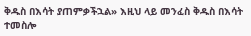ቅዱስ በእሳት ያጠምቃችኋል» እዚህ ላይ መንፈስ ቅዱስ በእሳት ተመስሎ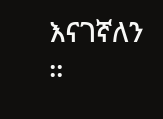እናገኛለን ።